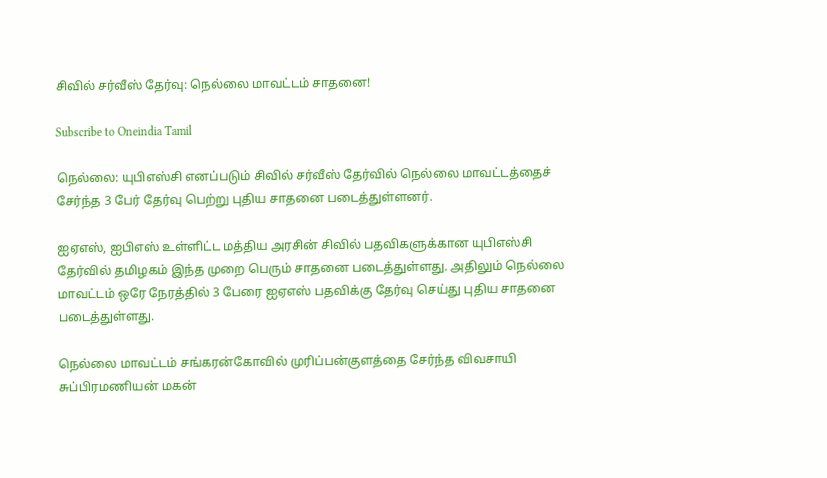சிவில் சர்வீஸ் தேர்வு: நெல்லை மாவட்டம் சாதனை!

Subscribe to Oneindia Tamil

நெல்லை: யுபிஎஸ்சி எனப்படும் சிவில் சர்வீஸ் தேர்வில் நெல்லை மாவட்டத்தைச் சேர்ந்த 3 பேர் தேர்வு பெற்று புதிய சாதனை படைத்துள்ளனர்.

ஐஏஎஸ், ஐபிஎஸ் உள்ளிட்ட மத்திய அரசின் சிவில் பதவிகளுக்கான யுபிஎஸ்சி தேர்வில் தமிழகம் இந்த முறை பெரும் சாதனை படைத்துள்ளது. அதிலும் நெல்லை மாவட்டம் ஒரே நேரத்தில் 3 பேரை ஐஏஎஸ் பதவிக்கு தேர்வு செய்து புதிய சாதனை படைத்துள்ளது.

நெல்லை மாவட்டம் சங்கரன்கோவில் முரிப்பன்குளத்தை சேர்ந்த விவசாயி சுப்பிரமணியன் மகன்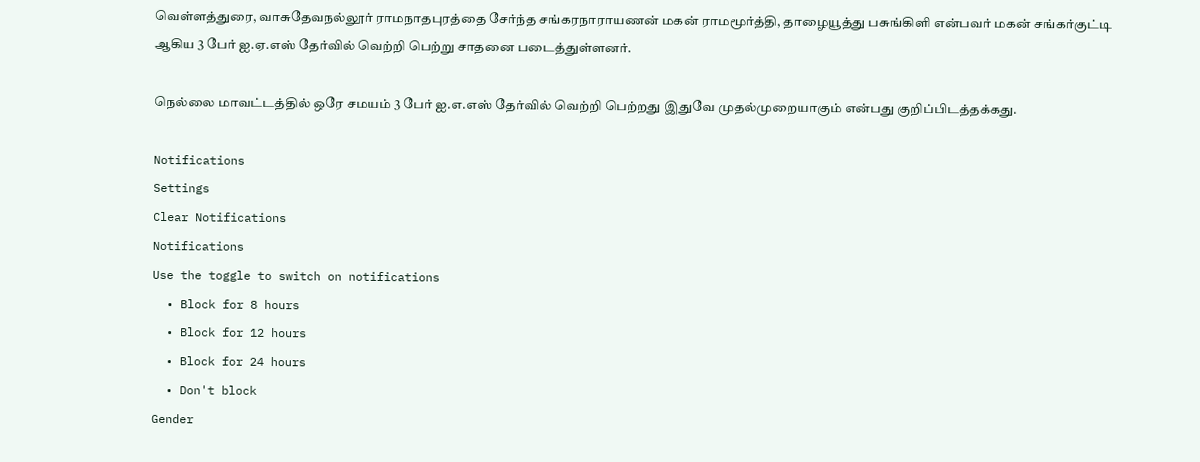வெள்ளத்துரை, வாசுதேவநல்லூர் ராமநாதபுரத்தை சேர்ந்த சங்கரநாராயணன் மகன் ராமமூர்த்தி, தாழையூத்து பசுங்கிளி என்பவர் மகன் சங்கர்குட்டி ஆகிய 3 பேர் ஐ.ஏ.எஸ் தேர்வில் வெற்றி பெற்று சாதனை படைத்துள்ளனர்.

நெல்லை மாவட்டத்தில் ஒரே சமயம் 3 பேர் ஐ.எ.எஸ் தேர்வில் வெற்றி பெற்றது இதுவே முதல்முறையாகும் என்பது குறிப்பிடத்தக்கது.

Notifications
Settings
Clear Notifications
Notifications
Use the toggle to switch on notifications
  • Block for 8 hours
  • Block for 12 hours
  • Block for 24 hours
  • Don't block
Gender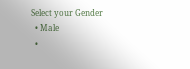Select your Gender
  • Male
  •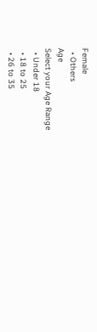Female
  • Others
Age
Select your Age Range
  • Under 18
  • 18 to 25
  • 26 to 35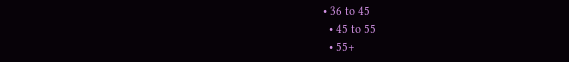• 36 to 45
  • 45 to 55
  • 55+